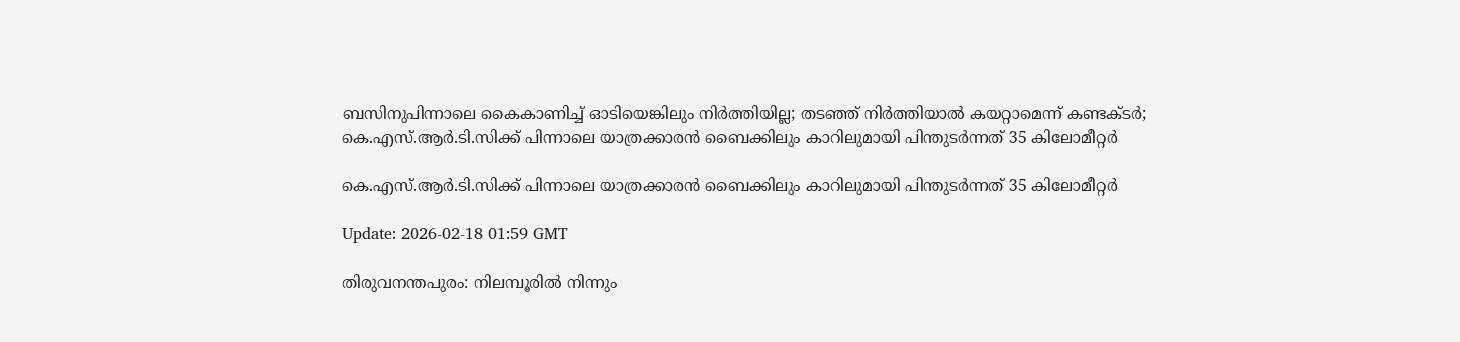ബസിനുപിന്നാലെ കൈകാണിച്ച് ഓടിയെങ്കിലും നിര്‍ത്തിയില്ല; തടഞ്ഞ് നിര്‍ത്തിയാല്‍ കയറ്റാമെന്ന് കണ്ടക്ടര്‍; കെ.എസ്.ആര്‍.ടി.സിക്ക് പിന്നാലെ യാത്രക്കാരന്‍ ബൈക്കിലും കാറിലുമായി പിന്തുടര്‍ന്നത് 35 കിലോമീറ്റര്‍

കെ.എസ്.ആര്‍.ടി.സിക്ക് പിന്നാലെ യാത്രക്കാരന്‍ ബൈക്കിലും കാറിലുമായി പിന്തുടര്‍ന്നത് 35 കിലോമീറ്റര്‍

Update: 2026-02-18 01:59 GMT

തിരുവനന്തപുരം: നിലമ്പൂരില്‍ നിന്നും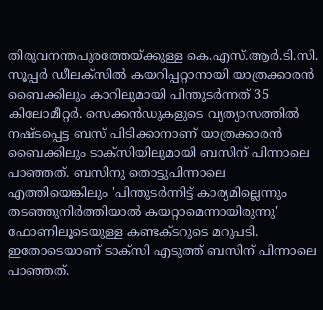തിരുവനന്തപുരത്തേയ്ക്കുള്ള കെ.എസ്.ആര്‍.ടി.സി. സൂപ്പര്‍ ഡീലക്‌സില്‍ കയറിപ്പറ്റാനായി യാത്രക്കാരന്‍ ബൈക്കിലും കാറിലുമായി പിന്തുടര്‍ന്നത് 35 കിലോമീറ്റര്‍. സെക്കന്‍ഡുകളുടെ വ്യത്യാസത്തില്‍ നഷ്ടപ്പെട്ട ബസ് പിടിക്കാനാണ് യാത്രക്കാരന്‍ ബൈക്കിലും ടാക്‌സിയിലുമായി ബസിന് പിന്നാലെ പാഞ്ഞത്. ബസിനു തൊട്ടുപിന്നാലെ എത്തിയെങ്കിലും 'പിന്തുടര്‍ന്നിട്ട് കാര്യമില്ലെന്നും തടഞ്ഞുനിര്‍ത്തിയാല്‍ കയറ്റാമെന്നായിരുന്നു' ഫോണിലൂടെയുള്ള കണ്ടക്ടറുടെ മറുപടി. ഇതോടെയാണ് ടാക്‌സി എടുത്ത് ബസിന് പിന്നാലെ പാഞ്ഞത്.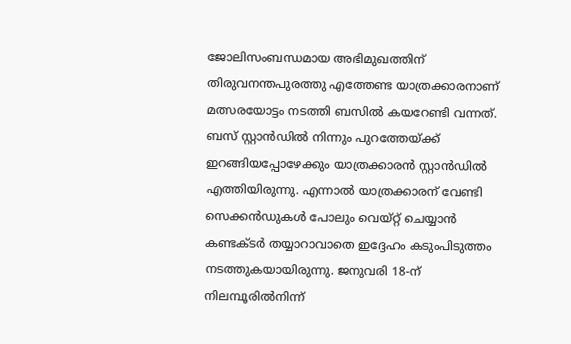ജോലിസംബന്ധമായ അഭിമുഖത്തിന് തിരുവനന്തപുരത്തു എത്തേണ്ട യാത്രക്കാരനാണ് മത്സരയോട്ടം നടത്തി ബസില്‍ കയറേണ്ടി വന്നത്. ബസ് സ്റ്റാന്‍ഡില്‍ നിന്നും പുറത്തേയ്ക്ക് ഇറങ്ങിയപ്പോഴേക്കും യാത്രക്കാരന്‍ സ്റ്റാന്‍ഡില്‍ എത്തിയിരുന്നു. എന്നാല്‍ യാത്രക്കാരന് വേണ്ടി സെക്കന്‍ഡുകള്‍ പോലും വെയ്റ്റ് ചെയ്യാന്‍ കണ്ടക്ടര്‍ തയ്യാറാവാതെ ഇദ്ദേഹം കടുംപിടുത്തം നടത്തുകയായിരുന്നു. ജനുവരി 18-ന് നിലമ്പൂരില്‍നിന്ന്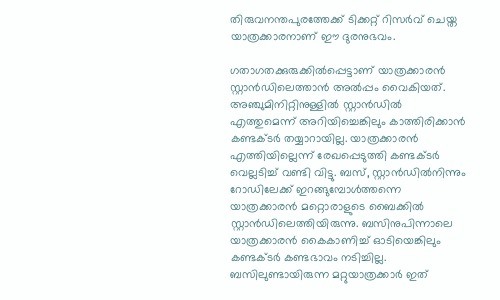തിരുവനന്തപുരത്തേക്ക് ടിക്കറ്റ് റിസര്‍വ് ചെയ്ത യാത്രക്കാരനാണ് ഈ ദുരനുഭവം.

ഗതാഗതക്കുരുക്കില്‍പ്പെട്ടാണ് യാത്രക്കാരന്‍ സ്റ്റാന്‍ഡിലെത്താന്‍ അല്‍പ്പം വൈകിയത്. അഞ്ചുമിനിറ്റിനുള്ളില്‍ സ്റ്റാന്‍ഡില്‍ എത്തുമെന്ന് അറിയിച്ചെങ്കിലും കാത്തിരിക്കാന്‍ കണ്ടക്ടര്‍ തയ്യാറായില്ല. യാത്രക്കാരന്‍ എത്തിയില്ലെന്ന് രേഖപ്പെടുത്തി കണ്ടക്ടര്‍ വെല്ലടിച്ച് വണ്ടി വിട്ടു. ബസ്, സ്റ്റാന്‍ഡില്‍നിന്നും റോഡിലേക്ക് ഇറങ്ങുമ്പോള്‍ത്തന്നെ യാത്രക്കാരന്‍ മറ്റൊരാളുടെ ബൈക്കില്‍ സ്റ്റാന്‍ഡിലെത്തിയിരുന്നു. ബസിനുപിന്നാലെ യാത്രക്കാരന്‍ കൈകാണിച്ച് ഓടിയെങ്കിലും കണ്ടക്ടര്‍ കണ്ടഭാവം നടിച്ചില്ല. ബസിലുണ്ടായിരുന്ന മറ്റുയാത്രക്കാര്‍ ഇത്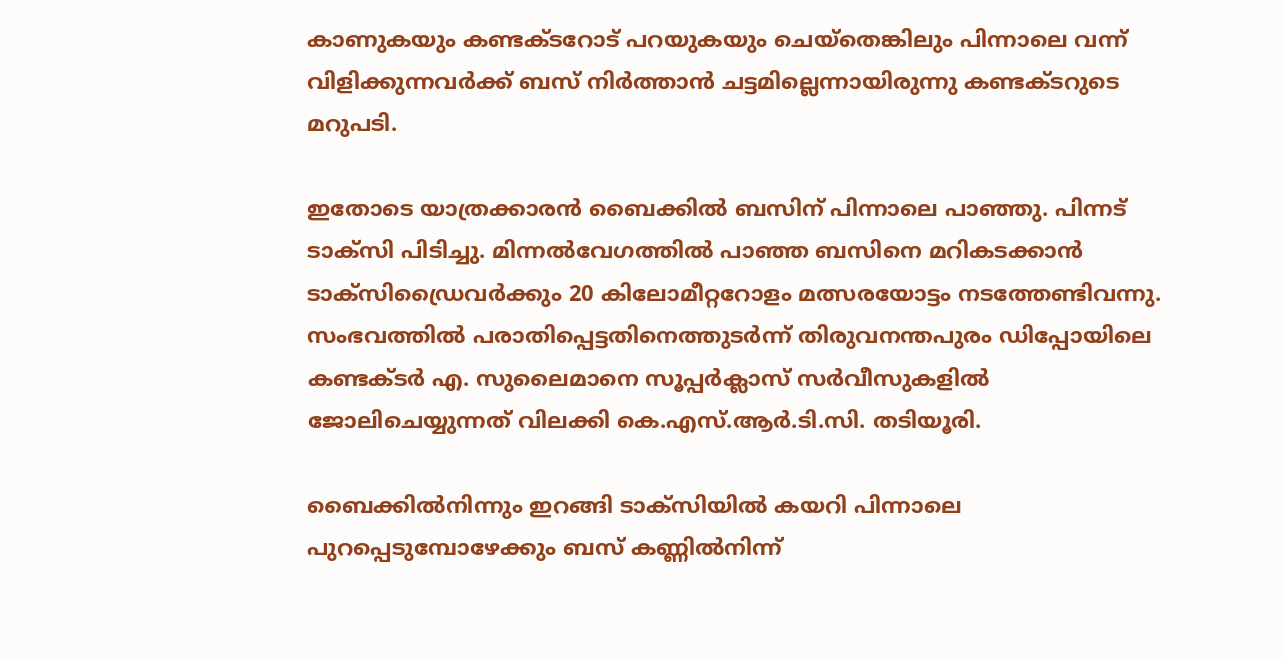കാണുകയും കണ്ടക്ടറോട് പറയുകയും ചെയ്‌തെങ്കിലും പിന്നാലെ വന്ന് വിളിക്കുന്നവര്‍ക്ക് ബസ് നിര്‍ത്താന്‍ ചട്ടമില്ലെന്നായിരുന്നു കണ്ടക്ടറുടെ മറുപടി.

ഇതോടെ യാത്രക്കാരന്‍ ബൈക്കില്‍ ബസിന് പിന്നാലെ പാഞ്ഞു. പിന്നട് ടാക്‌സി പിടിച്ചു. മിന്നല്‍വേഗത്തില്‍ പാഞ്ഞ ബസിനെ മറികടക്കാന്‍ ടാക്‌സിഡ്രൈവര്‍ക്കും 20 കിലോമീറ്ററോളം മത്സരയോട്ടം നടത്തേണ്ടിവന്നു. സംഭവത്തില്‍ പരാതിപ്പെട്ടതിനെത്തുടര്‍ന്ന് തിരുവനന്തപുരം ഡിപ്പോയിലെ കണ്ടക്ടര്‍ എ. സുലൈമാനെ സൂപ്പര്‍ക്ലാസ് സര്‍വീസുകളില്‍ ജോലിചെയ്യുന്നത് വിലക്കി കെ.എസ്.ആര്‍.ടി.സി. തടിയൂരി.

ബൈക്കില്‍നിന്നും ഇറങ്ങി ടാക്‌സിയില്‍ കയറി പിന്നാലെ പുറപ്പെടുമ്പോഴേക്കും ബസ് കണ്ണില്‍നിന്ന്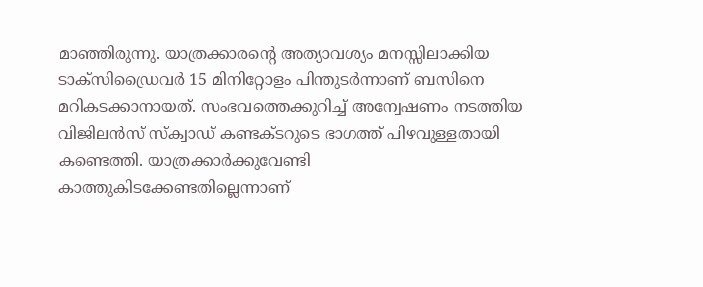മാഞ്ഞിരുന്നു. യാത്രക്കാരന്റെ അത്യാവശ്യം മനസ്സിലാക്കിയ ടാക്‌സിഡ്രൈവര്‍ 15 മിനിറ്റോളം പിന്തുടര്‍ന്നാണ് ബസിനെ മറികടക്കാനായത്. സംഭവത്തെക്കുറിച്ച് അന്വേഷണം നടത്തിയ വിജിലന്‍സ് സ്‌ക്വാഡ് കണ്ടക്ടറുടെ ഭാഗത്ത് പിഴവുള്ളതായി കണ്ടെത്തി. യാത്രക്കാര്‍ക്കുവേണ്ടി കാത്തുകിടക്കേണ്ടതില്ലെന്നാണ്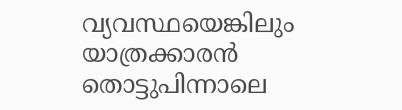വ്യവസ്ഥയെങ്കിലും യാത്രക്കാരന്‍ തൊട്ടുപിന്നാലെ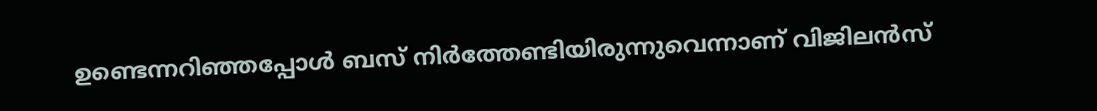ഉണ്ടെന്നറിഞ്ഞപ്പോള്‍ ബസ് നിര്‍ത്തേണ്ടിയിരുന്നുവെന്നാണ് വിജിലന്‍സ്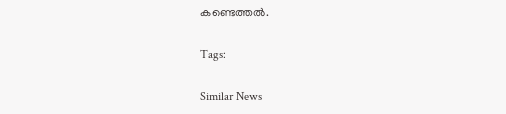കണ്ടെത്തല്‍.

Tags:

Similar News